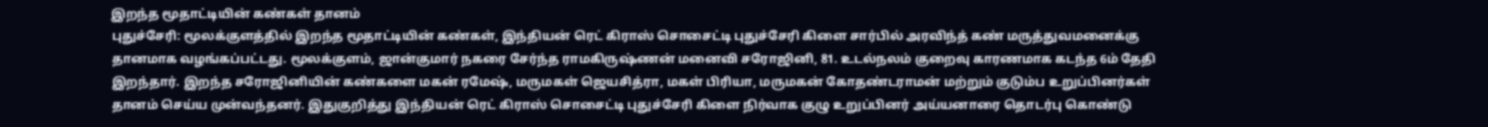இறந்த மூதாட்டியின் கண்கள் தானம்
புதுச்சேரி: மூலக்குளத்தில் இறந்த மூதாட்டியின் கண்கள், இந்தியன் ரெட் கிராஸ் சொசைட்டி புதுச்சேரி கிளை சார்பில் அரவிந்த் கண் மருத்துவமனைக்கு தானமாக வழங்கப்பட்டது. மூலக்குளம், ஜான்குமார் நகரை சேர்ந்த ராமகிருஷ்ணன் மனைவி சரோஜினி, 81. உடல்நலம் குறைவு காரணமாக கடந்த 6ம் தேதி இறந்தார். இறந்த சரோஜினியின் கண்களை மகன் ரமேஷ், மருமகள் ஜெயசித்ரா, மகள் பிரியா, மருமகன் கோதண்டராமன் மற்றும் குடும்ப உறுப்பினர்கள் தானம் செய்ய முன்வந்தனர். இதுகுறித்து இந்தியன் ரெட் கிராஸ் சொசைட்டி புதுச்சேரி கிளை நிர்வாக குழு உறுப்பினர் அய்யனாரை தொடர்பு கொண்டு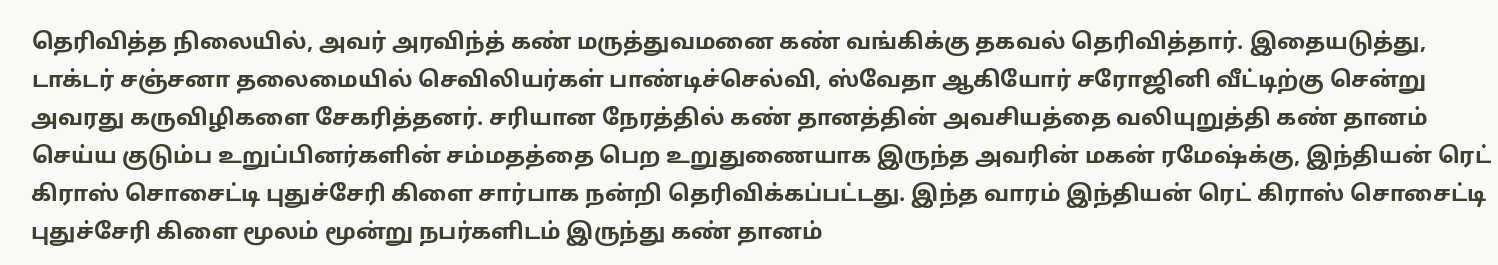தெரிவித்த நிலையில், அவர் அரவிந்த் கண் மருத்துவமனை கண் வங்கிக்கு தகவல் தெரிவித்தார். இதையடுத்து, டாக்டர் சஞ்சனா தலைமையில் செவிலியர்கள் பாண்டிச்செல்வி, ஸ்வேதா ஆகியோர் சரோஜினி வீட்டிற்கு சென்று அவரது கருவிழிகளை சேகரித்தனர். சரியான நேரத்தில் கண் தானத்தின் அவசியத்தை வலியுறுத்தி கண் தானம் செய்ய குடும்ப உறுப்பினர்களின் சம்மதத்தை பெற உறுதுணையாக இருந்த அவரின் மகன் ரமேஷ்க்கு, இந்தியன் ரெட் கிராஸ் சொசைட்டி புதுச்சேரி கிளை சார்பாக நன்றி தெரிவிக்கப்பட்டது. இந்த வாரம் இந்தியன் ரெட் கிராஸ் சொசைட்டி புதுச்சேரி கிளை மூலம் மூன்று நபர்களிடம் இருந்து கண் தானம்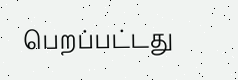பெறப்பட்டது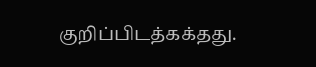குறிப்பிடத்கக்தது.